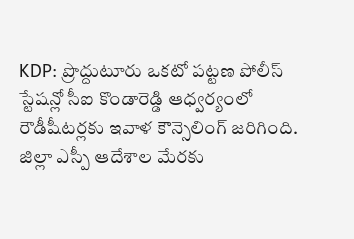KDP: ప్రొద్దుటూరు ఒకటో పట్టణ పోలీస్ స్టేషన్లో సీఐ కొండారెడ్డి ఆధ్వర్యంలో రౌడీషీటర్లకు ఇవాళ కౌన్సెలింగ్ జరిగింది. జిల్లా ఎస్పీ ఆదేశాల మేరకు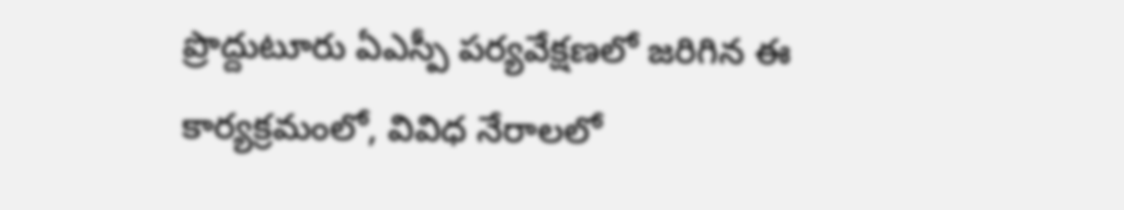ప్రొద్దుటూరు ఏఎస్పీ పర్యవేక్షణలో జరిగిన ఈ కార్యక్రమంలో, వివిధ నేరాలలో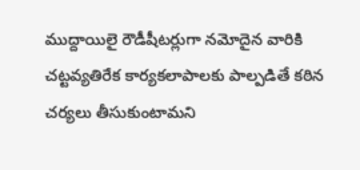ముద్దాయిలై రౌడీషీటర్లుగా నమోదైన వారికి చట్టవ్యతిరేక కార్యకలాపాలకు పాల్పడితే కఠిన చర్యలు తీసుకుంటామని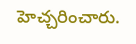హెచ్చరించారు.